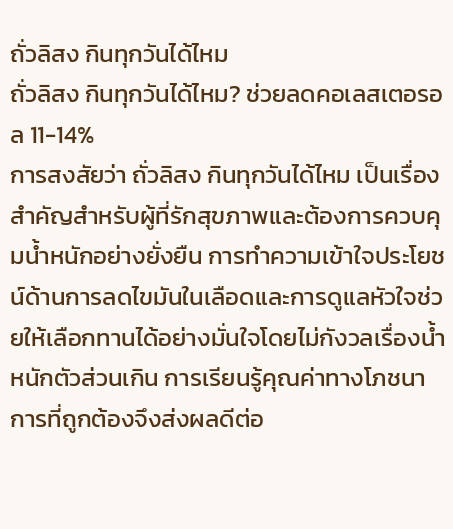ถั่วลิสง กินทุกวันได้ไหม
ถั่วลิสง กินทุกวันได้ไหม? ช่วยลดคอเลสเตอรอล 11-14%
การสงสัยว่า ถั่วลิสง กินทุกวันได้ไหม เป็นเรื่องสำคัญสำหรับผู้ที่รักสุขภาพและต้องการควบคุมน้ำหนักอย่างยั่งยืน การทำความเข้าใจประโยชน์ด้านการลดไขมันในเลือดและการดูแลหัวใจช่วยให้เลือกทานได้อย่างมั่นใจโดยไม่กังวลเรื่องน้ำหนักตัวส่วนเกิน การเรียนรู้คุณค่าทางโภชนาการที่ถูกต้องจึงส่งผลดีต่อ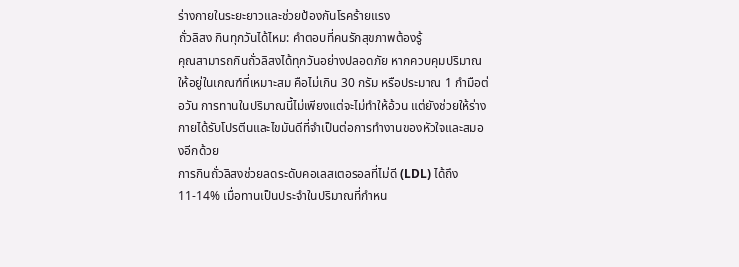ร่างกายในระยะยาวและช่วยป้องกันโรคร้ายแรง
ถั่วลิสง กินทุกวันได้ไหม: คำตอบที่คนรักสุขภาพต้องรู้
คุณสามารถกินถั่วลิสงได้ทุกวันอย่างปลอดภัย หากควบคุมปริมาณให้อยู่ในเกณฑ์ที่เหมาะสม คือไม่เกิน 30 กรัม หรือประมาณ 1 กำมือต่อวัน การทานในปริมาณนี้ไม่เพียงแต่จะไม่ทำให้อ้วน แต่ยังช่วยให้ร่างกายได้รับโปรตีนและไขมันดีที่จำเป็นต่อการทำงานของหัวใจและสมองอีกด้วย
การกินถั่วลิสงช่วยลดระดับคอเลสเตอรอลที่ไม่ดี (LDL) ได้ถึง 11-14% เมื่อทานเป็นประจำในปริมาณที่กำหน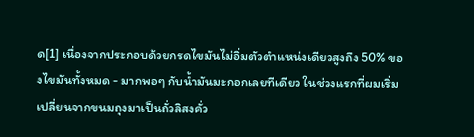ด[1] เนื่องจากประกอบด้วยกรดไขมันไม่อิ่มตัวตำแหน่งเดียวสูงถึง 50% ของไขมันทั้งหมด - มากพอๆ กับน้ำมันมะกอกเลยทีเดียว ในช่วงแรกที่ผมเริ่มเปลี่ยนจากขนมถุงมาเป็นถั่วลิสงคั่ว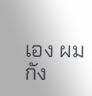เอง ผมกัง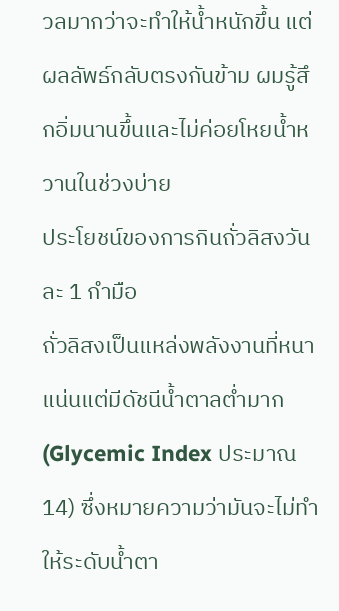วลมากว่าจะทำให้น้ำหนักขึ้น แต่ผลลัพธ์กลับตรงกันข้าม ผมรู้สึกอิ่มนานขึ้นและไม่ค่อยโหยน้ำหวานในช่วงบ่าย
ประโยชน์ของการกินถั่วลิสงวันละ 1 กำมือ
ถั่วลิสงเป็นแหล่งพลังงานที่หนาแน่นแต่มีดัชนีน้ำตาลต่ำมาก (Glycemic Index ประมาณ 14) ซึ่งหมายความว่ามันจะไม่ทำให้ระดับน้ำตา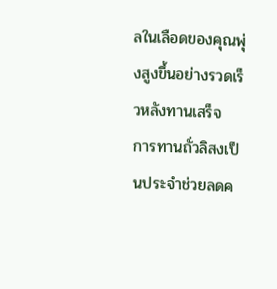ลในเลือดของคุณพุ่งสูงขึ้นอย่างรวดเร็วหลังทานเสร็จ
การทานถั่วลิสงเป็นประจำช่วยลดค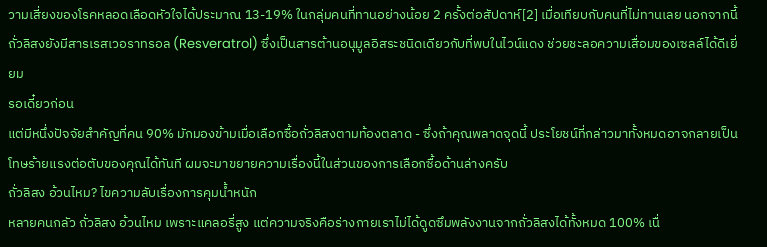วามเสี่ยงของโรคหลอดเลือดหัวใจได้ประมาณ 13-19% ในกลุ่มคนที่ทานอย่างน้อย 2 ครั้งต่อสัปดาห์[2] เมื่อเทียบกับคนที่ไม่ทานเลย นอกจากนี้ถั่วลิสงยังมีสารเรสเวอราทรอล (Resveratrol) ซึ่งเป็นสารต้านอนุมูลอิสระชนิดเดียวกับที่พบในไวน์แดง ช่วยชะลอความเสื่อมของเซลล์ได้ดีเยี่ยม
รอเดี๋ยวก่อน
แต่มีหนึ่งปัจจัยสำคัญที่คน 90% มักมองข้ามเมื่อเลือกซื้อถั่วลิสงตามท้องตลาด - ซึ่งถ้าคุณพลาดจุดนี้ ประโยชน์ที่กล่าวมาทั้งหมดอาจกลายเป็นโทษร้ายแรงต่อตับของคุณได้ทันที ผมจะมาขยายความเรื่องนี้ในส่วนของการเลือกซื้อด้านล่างครับ
ถั่วลิสง อ้วนไหม? ไขความลับเรื่องการคุมน้ำหนัก
หลายคนกลัว ถั่วลิสง อ้วนไหม เพราะแคลอรี่สูง แต่ความจริงคือร่างกายเราไม่ได้ดูดซึมพลังงานจากถั่วลิสงได้ทั้งหมด 100% เนื่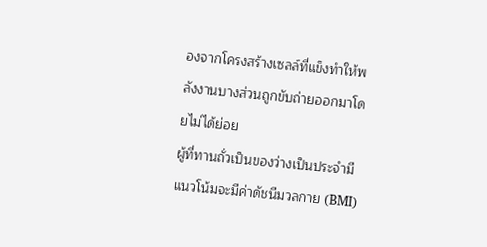องจากโครงสร้างเซลล์ที่แข็งทำให้พลังงานบางส่วนถูกขับถ่ายออกมาโดยไม่ได้ย่อย
ผู้ที่ทานถั่วเป็นของว่างเป็นประจำมีแนวโน้มจะมีค่าดัชนีมวลกาย (BMI)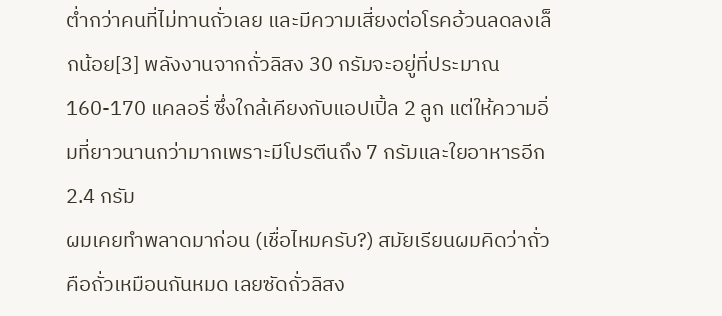ต่ำกว่าคนที่ไม่ทานถั่วเลย และมีความเสี่ยงต่อโรคอ้วนลดลงเล็กน้อย[3] พลังงานจากถั่วลิสง 30 กรัมจะอยู่ที่ประมาณ 160-170 แคลอรี่ ซึ่งใกล้เคียงกับแอปเปิ้ล 2 ลูก แต่ให้ความอิ่มที่ยาวนานกว่ามากเพราะมีโปรตีนถึง 7 กรัมและใยอาหารอีก 2.4 กรัม
ผมเคยทำพลาดมาก่อน (เชื่อไหมครับ?) สมัยเรียนผมคิดว่าถั่วคือถั่วเหมือนกันหมด เลยซัดถั่วลิสง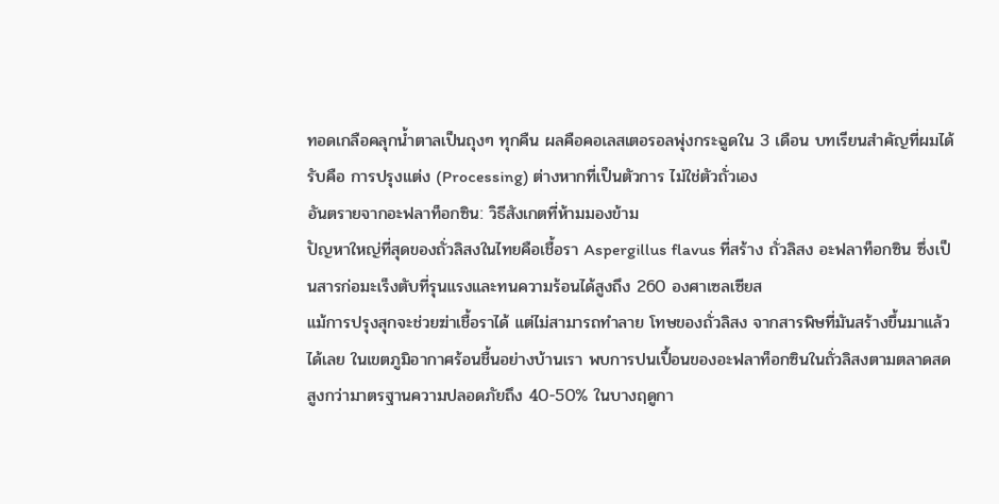ทอดเกลือคลุกน้ำตาลเป็นถุงๆ ทุกคืน ผลคือคอเลสเตอรอลพุ่งกระฉูดใน 3 เดือน บทเรียนสำคัญที่ผมได้รับคือ การปรุงแต่ง (Processing) ต่างหากที่เป็นตัวการ ไม่ใช่ตัวถั่วเอง
อันตรายจากอะฟลาท็อกซิน: วิธีสังเกตที่ห้ามมองข้าม
ปัญหาใหญ่ที่สุดของถั่วลิสงในไทยคือเชื้อรา Aspergillus flavus ที่สร้าง ถั่วลิสง อะฟลาท็อกซิน ซึ่งเป็นสารก่อมะเร็งตับที่รุนแรงและทนความร้อนได้สูงถึง 260 องศาเซลเซียส
แม้การปรุงสุกจะช่วยฆ่าเชื้อราได้ แต่ไม่สามารถทำลาย โทษของถั่วลิสง จากสารพิษที่มันสร้างขึ้นมาแล้วได้เลย ในเขตภูมิอากาศร้อนชื้นอย่างบ้านเรา พบการปนเปื้อนของอะฟลาท็อกซินในถั่วลิสงตามตลาดสดสูงกว่ามาตรฐานความปลอดภัยถึง 40-50% ในบางฤดูกา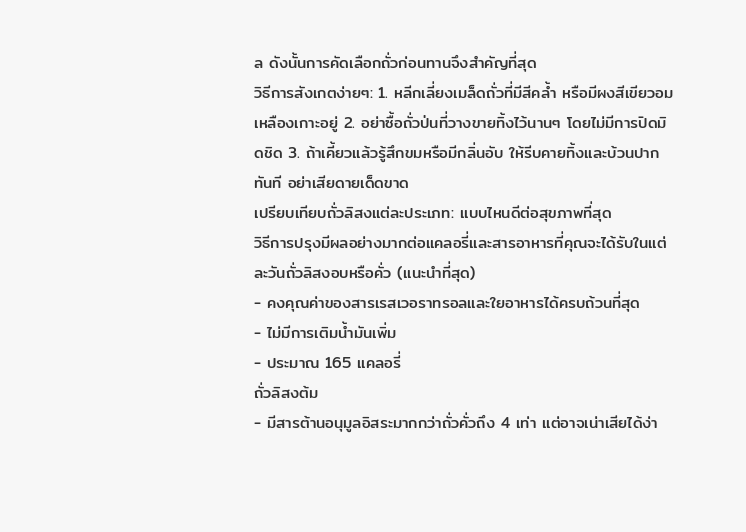ล ดังนั้นการคัดเลือกถั่วก่อนทานจึงสำคัญที่สุด
วิธีการสังเกตง่ายๆ: 1. หลีกเลี่ยงเมล็ดถั่วที่มีสีคล้ำ หรือมีผงสีเขียวอมเหลืองเกาะอยู่ 2. อย่าซื้อถั่วป่นที่วางขายทิ้งไว้นานๆ โดยไม่มีการปิดมิดชิด 3. ถ้าเคี้ยวแล้วรู้สึกขมหรือมีกลิ่นอับ ให้รีบคายทิ้งและบ้วนปากทันที อย่าเสียดายเด็ดขาด
เปรียบเทียบถั่วลิสงแต่ละประเภท: แบบไหนดีต่อสุขภาพที่สุด
วิธีการปรุงมีผลอย่างมากต่อแคลอรี่และสารอาหารที่คุณจะได้รับในแต่ละวันถั่วลิสงอบหรือคั่ว (แนะนำที่สุด)
- คงคุณค่าของสารเรสเวอราทรอลและใยอาหารได้ครบถ้วนที่สุด
- ไม่มีการเติมน้ำมันเพิ่ม
- ประมาณ 165 แคลอรี่
ถั่วลิสงต้ม
- มีสารต้านอนุมูลอิสระมากกว่าถั่วคั่วถึง 4 เท่า แต่อาจเน่าเสียได้ง่า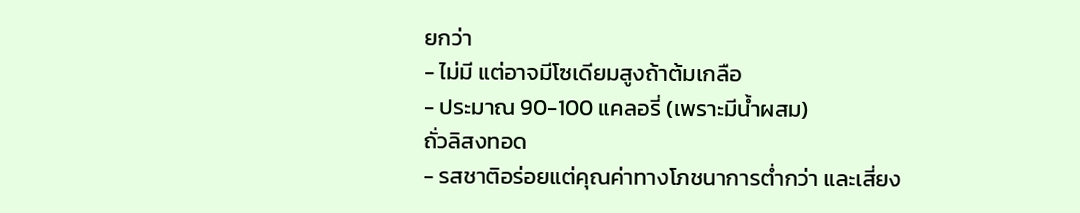ยกว่า
- ไม่มี แต่อาจมีโซเดียมสูงถ้าต้มเกลือ
- ประมาณ 90-100 แคลอรี่ (เพราะมีน้ำผสม)
ถั่วลิสงทอด
- รสชาติอร่อยแต่คุณค่าทางโภชนาการต่ำกว่า และเสี่ยง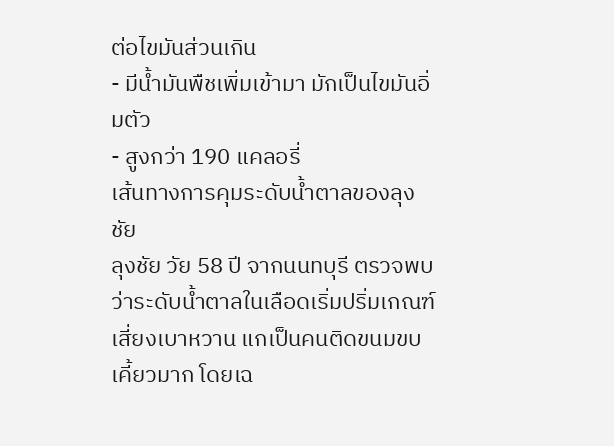ต่อไขมันส่วนเกิน
- มีน้ำมันพืชเพิ่มเข้ามา มักเป็นไขมันอิ่มตัว
- สูงกว่า 190 แคลอรี่
เส้นทางการคุมระดับน้ำตาลของลุงชัย
ลุงชัย วัย 58 ปี จากนนทบุรี ตรวจพบว่าระดับน้ำตาลในเลือดเริ่มปริ่มเกณฑ์เสี่ยงเบาหวาน แกเป็นคนติดขนมขบเคี้ยวมาก โดยเฉ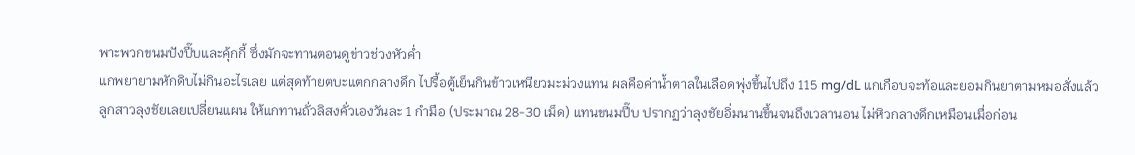พาะพวกขนมปังปี๊บและคุ้กกี้ ซึ่งมักจะทานตอนดูข่าวช่วงหัวค่ำ
แกพยายามหักดิบไม่กินอะไรเลย แต่สุดท้ายตบะแตกกลางดึก ไปรื้อตู้เย็นกินข้าวเหนียวมะม่วงแทน ผลคือค่าน้ำตาลในเลือดพุ่งขึ้นไปถึง 115 mg/dL แกเกือบจะท้อและยอมกินยาตามหมอสั่งแล้ว
ลูกสาวลุงชัยเลยเปลี่ยนแผน ให้แกทานถั่วลิสงคั่วเองวันละ 1 กำมือ (ประมาณ 28-30 เม็ด) แทนขนมปี๊บ ปรากฏว่าลุงชัยอิ่มนานขึ้นจนถึงเวลานอน ไม่หิวกลางดึกเหมือนเมื่อก่อน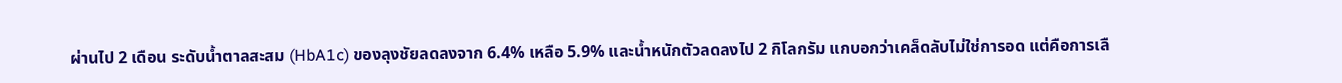ผ่านไป 2 เดือน ระดับน้ำตาลสะสม (HbA1c) ของลุงชัยลดลงจาก 6.4% เหลือ 5.9% และน้ำหนักตัวลดลงไป 2 กิโลกรัม แกบอกว่าเคล็ดลับไม่ใช่การอด แต่คือการเลื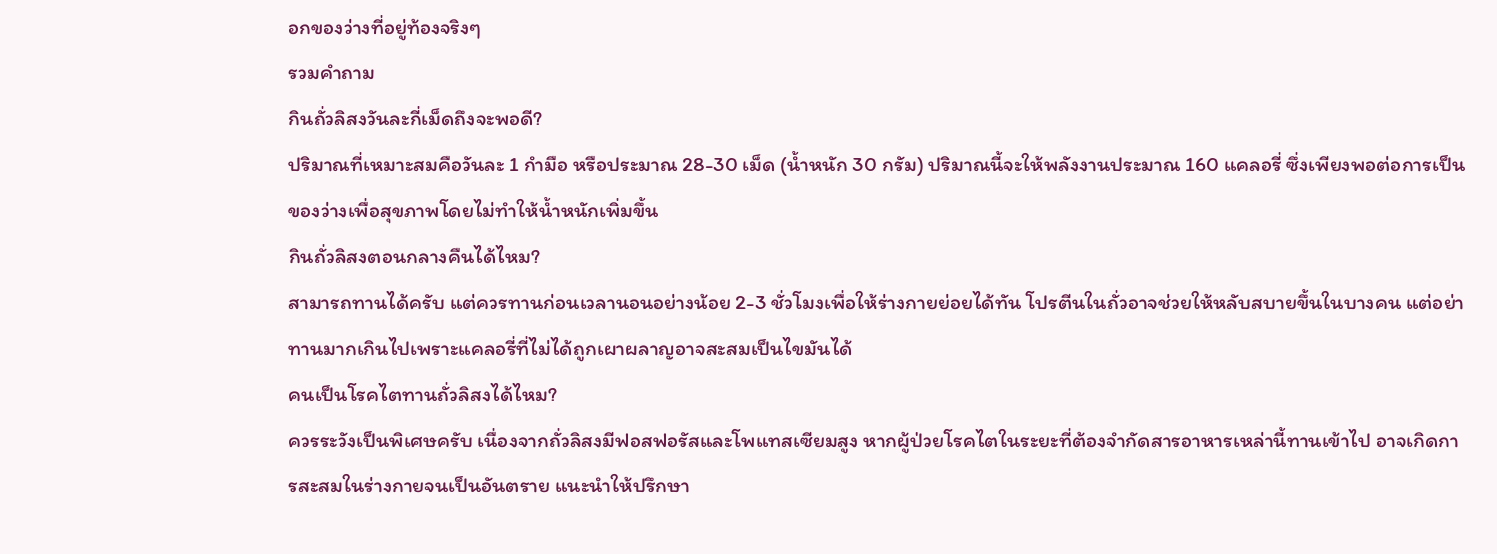อกของว่างที่อยู่ท้องจริงๆ
รวมคำถาม
กินถั่วลิสงวันละกี่เม็ดถึงจะพอดี?
ปริมาณที่เหมาะสมคือวันละ 1 กำมือ หรือประมาณ 28-30 เม็ด (น้ำหนัก 30 กรัม) ปริมาณนี้จะให้พลังงานประมาณ 160 แคลอรี่ ซึ่งเพียงพอต่อการเป็นของว่างเพื่อสุขภาพโดยไม่ทำให้น้ำหนักเพิ่มขึ้น
กินถั่วลิสงตอนกลางคืนได้ไหม?
สามารถทานได้ครับ แต่ควรทานก่อนเวลานอนอย่างน้อย 2-3 ชั่วโมงเพื่อให้ร่างกายย่อยได้ทัน โปรตีนในถั่วอาจช่วยให้หลับสบายขึ้นในบางคน แต่อย่าทานมากเกินไปเพราะแคลอรี่ที่ไม่ได้ถูกเผาผลาญอาจสะสมเป็นไขมันได้
คนเป็นโรคไตทานถั่วลิสงได้ไหม?
ควรระวังเป็นพิเศษครับ เนื่องจากถั่วลิสงมีฟอสฟอรัสและโพแทสเซียมสูง หากผู้ป่วยโรคไตในระยะที่ต้องจำกัดสารอาหารเหล่านี้ทานเข้าไป อาจเกิดการสะสมในร่างกายจนเป็นอันตราย แนะนำให้ปรึกษา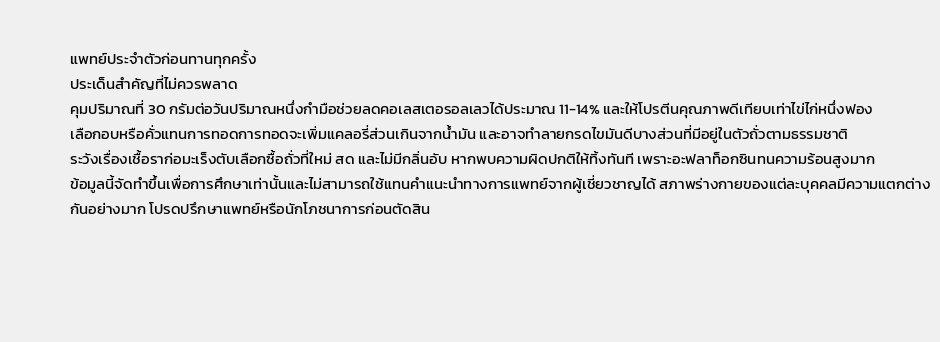แพทย์ประจำตัวก่อนทานทุกครั้ง
ประเด็นสำคัญที่ไม่ควรพลาด
คุมปริมาณที่ 30 กรัมต่อวันปริมาณหนึ่งกำมือช่วยลดคอเลสเตอรอลเลวได้ประมาณ 11-14% และให้โปรตีนคุณภาพดีเทียบเท่าไข่ไก่หนึ่งฟอง
เลือกอบหรือคั่วแทนการทอดการทอดจะเพิ่มแคลอรี่ส่วนเกินจากน้ำมัน และอาจทำลายกรดไขมันดีบางส่วนที่มีอยู่ในตัวถั่วตามธรรมชาติ
ระวังเรื่องเชื้อราก่อมะเร็งตับเลือกซื้อถั่วที่ใหม่ สด และไม่มีกลิ่นอับ หากพบความผิดปกติให้ทิ้งทันที เพราะอะฟลาท็อกซินทนความร้อนสูงมาก
ข้อมูลนี้จัดทำขึ้นเพื่อการศึกษาเท่านั้นและไม่สามารถใช้แทนคำแนะนำทางการแพทย์จากผู้เชี่ยวชาญได้ สภาพร่างกายของแต่ละบุคคลมีความแตกต่างกันอย่างมาก โปรดปรึกษาแพทย์หรือนักโภชนาการก่อนตัดสิน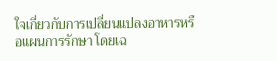ใจเกี่ยวกับการเปลี่ยนแปลงอาหารหรือแผนการรักษา โดยเฉ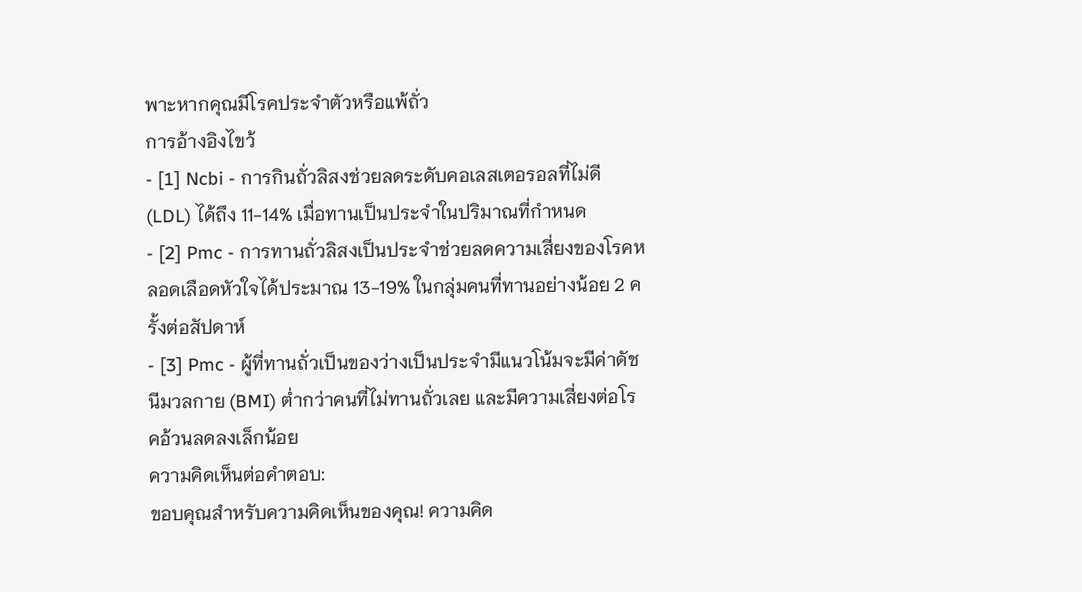พาะหากคุณมีโรคประจำตัวหรือแพ้ถั่ว
การอ้างอิงไขว้
- [1] Ncbi - การกินถั่วลิสงช่วยลดระดับคอเลสเตอรอลที่ไม่ดี (LDL) ได้ถึง 11-14% เมื่อทานเป็นประจำในปริมาณที่กำหนด
- [2] Pmc - การทานถั่วลิสงเป็นประจำช่วยลดความเสี่ยงของโรคหลอดเลือดหัวใจได้ประมาณ 13-19% ในกลุ่มคนที่ทานอย่างน้อย 2 ครั้งต่อสัปดาห์
- [3] Pmc - ผู้ที่ทานถั่วเป็นของว่างเป็นประจำมีแนวโน้มจะมีค่าดัชนีมวลกาย (BMI) ต่ำกว่าคนที่ไม่ทานถั่วเลย และมีความเสี่ยงต่อโรคอ้วนลดลงเล็กน้อย
ความคิดเห็นต่อคำตอบ:
ขอบคุณสำหรับความคิดเห็นของคุณ! ความคิด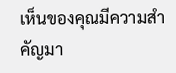เห็นของคุณมีความสำคัญมา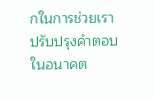กในการช่วยเราปรับปรุงคำตอบในอนาคต